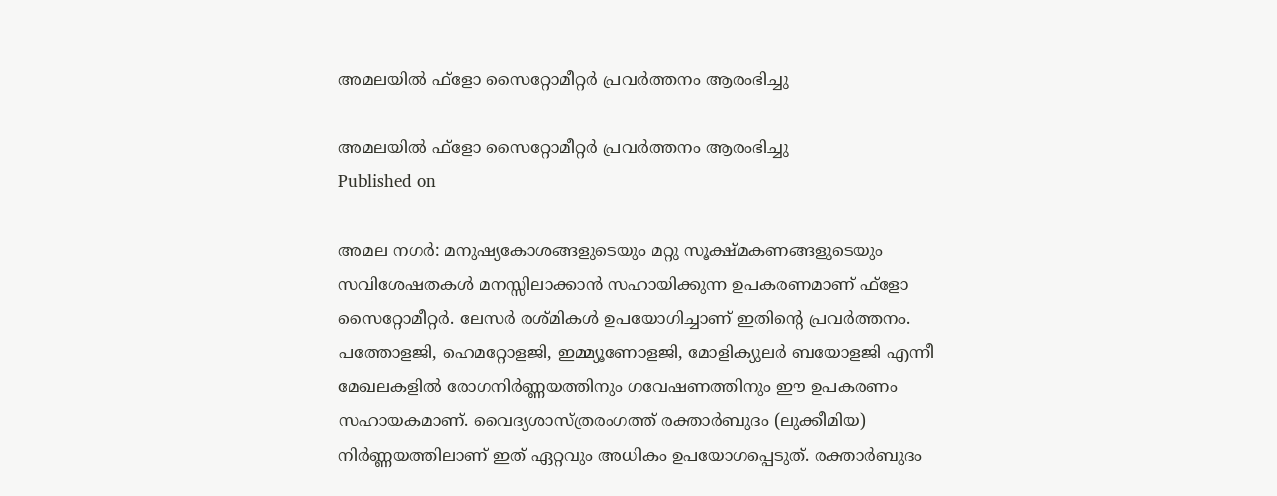അമലയില്‍ ഫ്‌ളോ സൈറ്റോമീറ്റര്‍ പ്രവര്‍ത്തനം ആരംഭിച്ചു

അമലയില്‍ ഫ്‌ളോ സൈറ്റോമീറ്റര്‍ പ്രവര്‍ത്തനം ആരംഭിച്ചു
Published on

അമല നഗര്‍: മനുഷ്യകോശങ്ങളുടെയും മറ്റു സൂക്ഷ്മകണങ്ങളുടെയും സവിശേഷതകള്‍ മനസ്സിലാക്കാന്‍ സഹായിക്കുന്ന ഉപകരണമാണ് ഫ്‌ളോ സൈറ്റോമീറ്റര്‍. ലേസര്‍ രശ്മികള്‍ ഉപയോഗിച്ചാണ് ഇതിന്റെ പ്രവര്‍ത്തനം. പത്തോളജി, ഹെമറ്റോളജി, ഇമ്മ്യൂണോളജി, മോളിക്യുലര്‍ ബയോളജി എന്നീ മേഖലകളില്‍ രോഗനിര്‍ണ്ണയത്തിനും ഗവേഷണത്തിനും ഈ ഉപകരണം സഹായകമാണ്. വൈദ്യശാസ്ത്രരംഗത്ത് രക്താര്‍ബുദം (ലുക്കീമിയ) നിര്‍ണ്ണയത്തിലാണ് ഇത് ഏറ്റവും അധികം ഉപയോഗപ്പെടുത്. രക്താര്‍ബുദം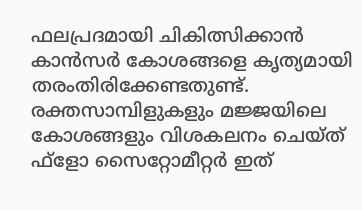ഫലപ്രദമായി ചികിത്സിക്കാന്‍ കാന്‍സര്‍ കോശങ്ങളെ കൃത്യമായി തരംതിരിക്കേണ്ടതുണ്ട്. രക്തസാമ്പിളുകളും മജ്ജയിലെ കോശങ്ങളും വിശകലനം ചെയ്ത് ഫ്‌ളോ സൈറ്റോമീറ്റര്‍ ഇത്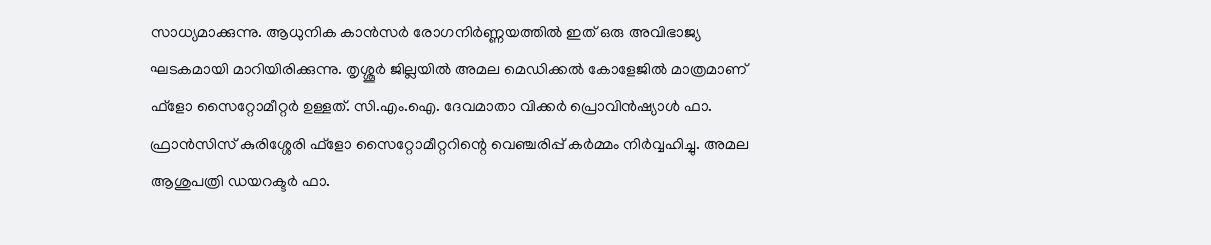സാധ്യമാക്കുന്നു. ആധുനിക കാന്‍സര്‍ രോഗനിര്‍ണ്ണയത്തില്‍ ഇത് ഒരു അവിഭാജ്യ ഘടകമായി മാറിയിരിക്കുന്നു. തൃശ്ശൂര്‍ ജില്ലയില്‍ അമല മെഡിക്കല്‍ കോളേജില്‍ മാത്രമാണ് ഫ്‌ളോ സൈറ്റോമീറ്റര്‍ ഉള്ളത്. സി.എം.ഐ. ദേവമാതാ വിക്കര്‍ പ്രൊവിന്‍ഷ്യാള്‍ ഫാ. ഫ്രാന്‍സിസ് കുരിശ്ശേരി ഫ്‌ളോ സൈറ്റോമീറ്ററിന്റെ വെഞ്ചരിപ്പ് കര്‍മ്മം നിര്‍വ്വഹിച്ചു. അമല ആശുപത്രി ഡയറക്ടര്‍ ഫാ.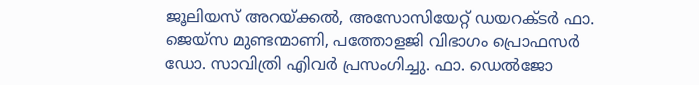ജൂലിയസ് അറയ്ക്കല്‍, അസോസിയേറ്റ് ഡയറക്ടര്‍ ഫാ. ജെയ്‌സ മുണ്ടന്മാണി, പത്തോളജി വിഭാഗം പ്രൊഫസര്‍ ഡോ. സാവിത്രി എിവര്‍ പ്രസംഗിച്ചു. ഫാ. ഡെല്‍ജോ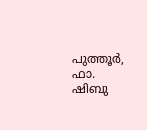പുത്തൂര്‍, ഫാ. ഷിബു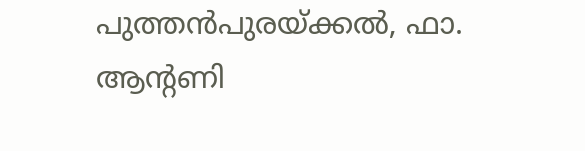പുത്തന്‍പുരയ്ക്കല്‍, ഫാ. ആന്റണി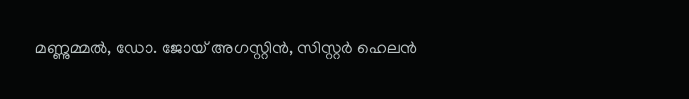മണ്ണുമ്മല്‍, ഡോ. ജോയ് അഗസ്റ്റിന്‍, സിസ്റ്റര്‍ ഹെലന്‍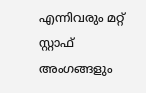എന്നിവരും മറ്റ് സ്റ്റാഫ് അംഗങ്ങളും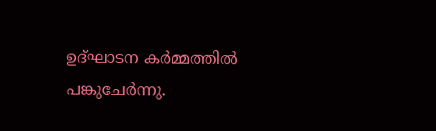ഉദ്ഘാടന കര്‍മ്മത്തില്‍ പങ്കുചേര്‍ന്നു.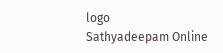logo
Sathyadeepam Online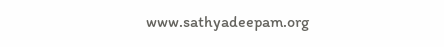www.sathyadeepam.org